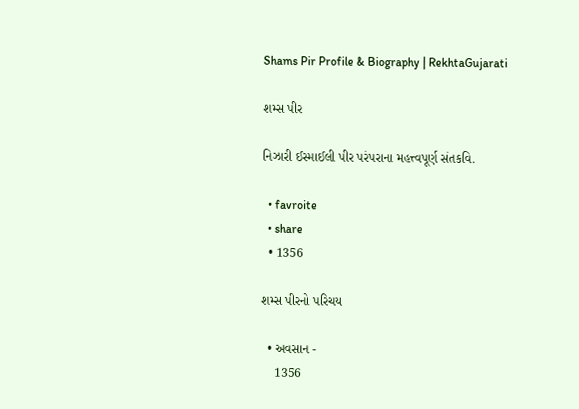Shams Pir Profile & Biography | RekhtaGujarati

શમ્સ પીર

નિઝારી ઈસ્માઈલી પીર પરંપરાના મહત્ત્વપૂર્ણ સંતકવિ.

  • favroite
  • share
  • 1356

શમ્સ પીરનો પરિચય

  • અવસાન -
    1356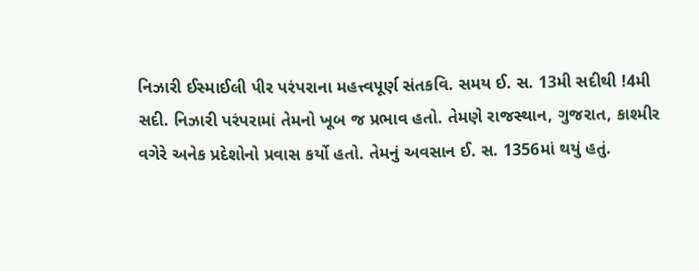નિઝારી ઈસ્માઈલી પીર પરંપરાના મહત્ત્વપૂર્ણ સંતકવિ. સમય ઈ. સ. 13મી સદીથી !4મી સદી. નિઝારી પરંપરામાં તેમનો ખૂબ જ પ્રભાવ હતો. તેમણે રાજસ્થાન, ગુજરાત, કાશ્મીર વગેરે અનેક પ્રદેશોનો પ્રવાસ કર્યો હતો. તેમનું અવસાન ઈ. સ. 1356માં થયું હતું.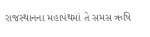રાજસ્થાનના મહાપંથમાં તે સમસ ઋષિ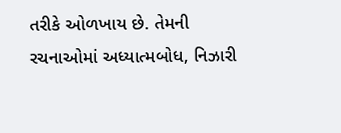તરીકે ઓળખાય છે. તેમની રચનાઓમાં અધ્યાત્મબોધ, નિઝારી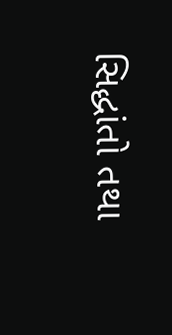સિદ્ધાંતો તથા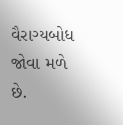વૈરાગ્યબોધ જોવા મળે છે.